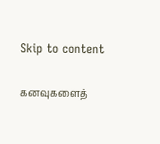Skip to content

கனவுகளைத்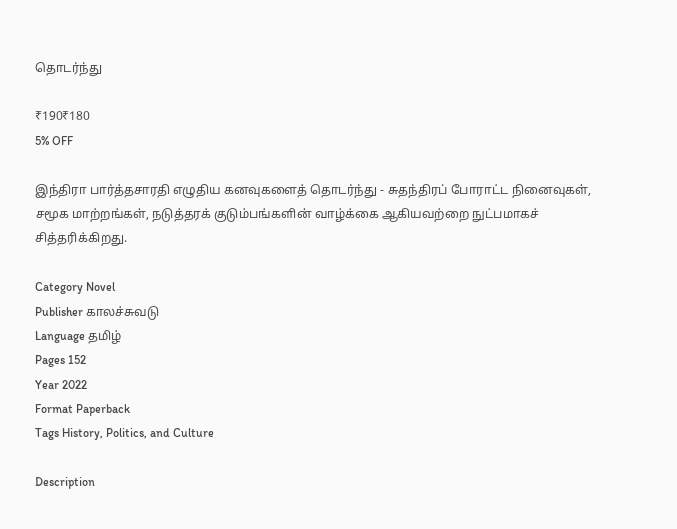தொடர்ந்து

₹190₹180
5% OFF

இந்திரா பார்த்தசாரதி எழுதிய கனவுகளைத் தொடர்ந்து - சுதந்திரப் போராட்ட நினைவுகள், சமூக மாற்றங்கள், நடுத்தரக் குடும்பங்களின் வாழ்க்கை ஆகியவற்றை நுட்பமாகச் சித்தரிக்கிறது.

Category Novel
Publisher காலச்சுவடு
Language தமிழ்
Pages 152
Year 2022
Format Paperback
Tags History, Politics, and Culture

Description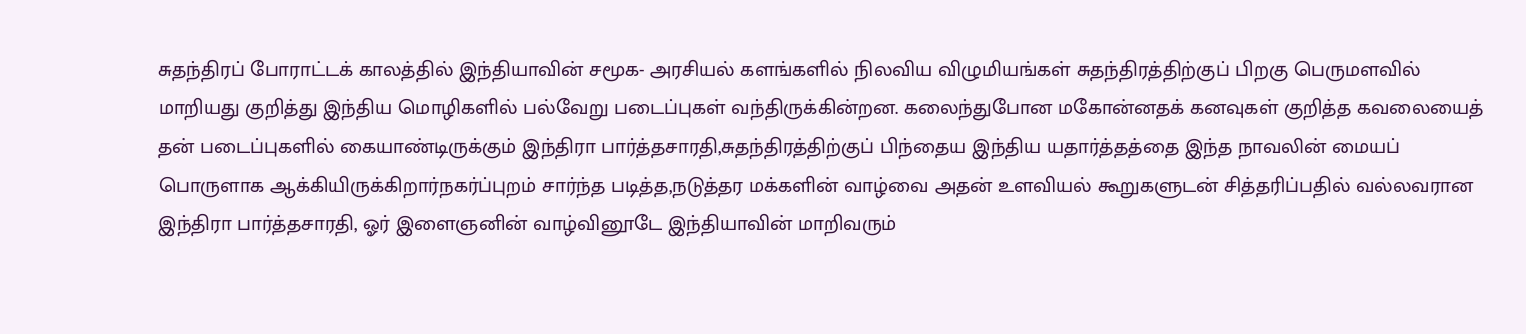சுதந்திரப் போராட்டக் காலத்தில் இந்தியாவின் சமூக- அரசியல் களங்களில் நிலவிய விழுமியங்கள் சுதந்திரத்திற்குப் பிறகு பெருமளவில் மாறியது குறித்து இந்திய மொழிகளில் பல்வேறு படைப்புகள் வந்திருக்கின்றன. கலைந்துபோன மகோன்னதக் கனவுகள் குறித்த கவலையைத் தன் படைப்புகளில் கையாண்டிருக்கும் இந்திரா பார்த்தசாரதி,சுதந்திரத்திற்குப் பிந்தைய இந்திய யதார்த்தத்தை இந்த நாவலின் மையப் பொருளாக ஆக்கியிருக்கிறார்நகர்ப்புறம் சார்ந்த படித்த,நடுத்தர மக்களின் வாழ்வை அதன் உளவியல் கூறுகளுடன் சித்தரிப்பதில் வல்லவரான இந்திரா பார்த்தசாரதி, ஓர் இளைஞனின் வாழ்வினூடே இந்தியாவின் மாறிவரும்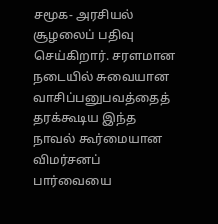சமூக- அரசியல் சூழலைப் பதிவு செய்கிறார். சரளமான நடையில் சுவையான வாசிப்பனுபவத்தைத் தரக்கூடிய இந்த நாவல் கூர்மையான விமர்சனப் பார்வையை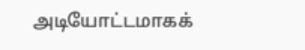அடியோட்டமாகக்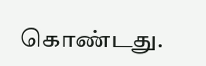கொண்டது.